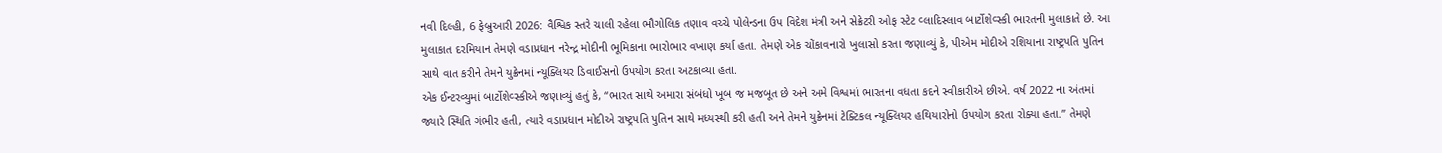નવી દિલ્હી, 6 ફેબ્રુઆરી 2026: વૈશ્વિક સ્તરે ચાલી રહેલા ભૌગોલિક તણાવ વચ્ચે પોલેન્ડના ઉપ વિદેશ મંત્રી અને સેક્રેટરી ઓફ સ્ટેટ વ્લાદિસ્લાવ બાર્ટોશેવ્સ્કી ભારતની મુલાકાતે છે. આ મુલાકાત દરમિયાન તેમણે વડાપ્રધાન નરેન્દ્ર મોદીની ભૂમિકાના ભારોભાર વખાણ કર્યા હતા. તેમણે એક ચોંકાવનારો ખુલાસો કરતા જણાવ્યું કે, પીએમ મોદીએ રશિયાના રાષ્ટ્રપતિ પુતિન સાથે વાત કરીને તેમને યુક્રેનમાં ન્યૂક્લિયર ડિવાઈસનો ઉપયોગ કરતા અટકાવ્યા હતા.
એક ઈન્ટરવ્યુમાં બાર્ટોશેવ્સ્કીએ જણાવ્યું હતું કે, “ભારત સાથે અમારા સંબંધો ખૂબ જ મજબૂત છે અને અમે વિશ્વમાં ભારતના વધતા કદને સ્વીકારીએ છીએ. વર્ષ 2022 ના અંતમાં જ્યારે સ્થિતિ ગંભીર હતી, ત્યારે વડાપ્રધાન મોદીએ રાષ્ટ્રપતિ પુતિન સાથે મધ્યસ્થી કરી હતી અને તેમને યુક્રેનમાં ટેક્ટિકલ ન્યૂક્લિયર હથિયારોનો ઉપયોગ કરતા રોક્યા હતા.” તેમણે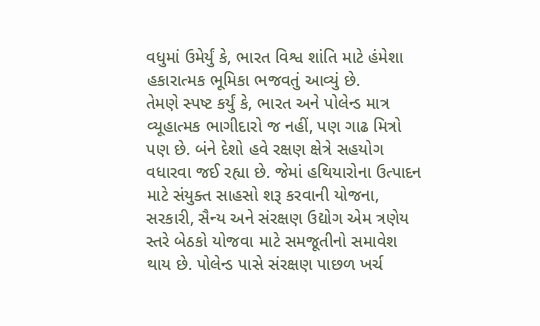વધુમાં ઉમેર્યું કે, ભારત વિશ્વ શાંતિ માટે હંમેશા હકારાત્મક ભૂમિકા ભજવતું આવ્યું છે.
તેમણે સ્પષ્ટ કર્યું કે, ભારત અને પોલેન્ડ માત્ર વ્યૂહાત્મક ભાગીદારો જ નહીં, પણ ગાઢ મિત્રો પણ છે. બંને દેશો હવે રક્ષણ ક્ષેત્રે સહયોગ વધારવા જઈ રહ્યા છે. જેમાં હથિયારોના ઉત્પાદન માટે સંયુક્ત સાહસો શરૂ કરવાની યોજના, સરકારી, સૈન્ય અને સંરક્ષણ ઉદ્યોગ એમ ત્રણેય સ્તરે બેઠકો યોજવા માટે સમજૂતીનો સમાવેશ થાય છે. પોલેન્ડ પાસે સંરક્ષણ પાછળ ખર્ચ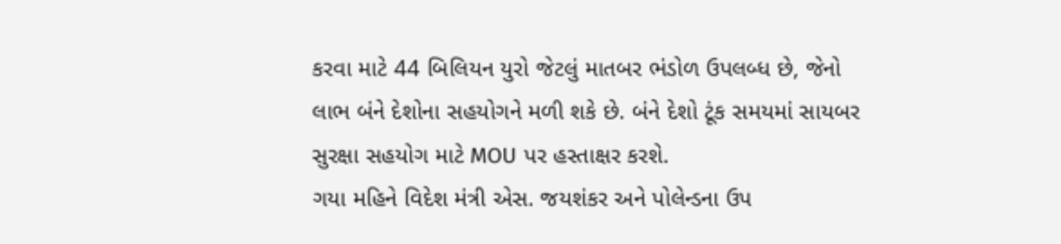કરવા માટે 44 બિલિયન યુરો જેટલું માતબર ભંડોળ ઉપલબ્ધ છે, જેનો લાભ બંને દેશોના સહયોગને મળી શકે છે. બંને દેશો ટૂંક સમયમાં સાયબર સુરક્ષા સહયોગ માટે MOU પર હસ્તાક્ષર કરશે.
ગયા મહિને વિદેશ મંત્રી એસ. જયશંકર અને પોલેન્ડના ઉપ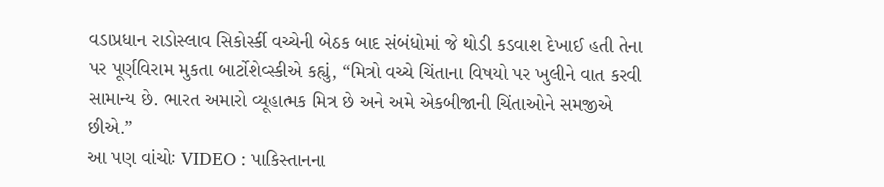વડાપ્રધાન રાડોસ્લાવ સિકોર્સ્કી વચ્ચેની બેઠક બાદ સંબંધોમાં જે થોડી કડવાશ દેખાઈ હતી તેના પર પૂર્ણવિરામ મુકતા બાર્ટોશેવ્સ્કીએ કહ્યું, “મિત્રો વચ્ચે ચિંતાના વિષયો પર ખુલીને વાત કરવી સામાન્ય છે. ભારત અમારો વ્યૂહાત્મક મિત્ર છે અને અમે એકબીજાની ચિંતાઓને સમજીએ છીએ.”
આ પણ વાંચોઃ VIDEO : પાકિસ્તાનના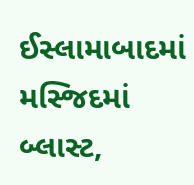ઈસ્લામાબાદમાં મસ્જિદમાં બ્લાસ્ટ,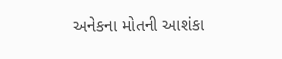અનેકના મોતની આશંકા